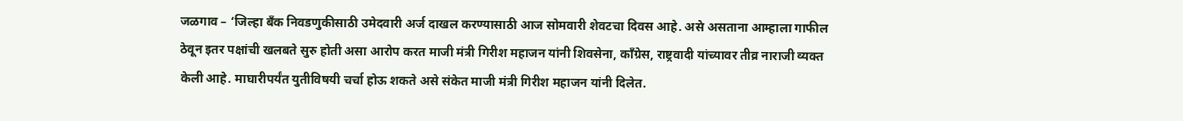जळगाव – ‘जिल्हा बँक निवडणुकीसाठी उमेदवारी अर्ज दाखल करण्यासाठी आज सोमवारी शेवटचा दिवस आहे. असे असताना आम्हाला गाफील ठेवून इतर पक्षांची खलबते सुरु होती असा आरोप करत माजी मंत्री गिरीश महाजन यांनी शिवसेना, काँग्रेस, राष्ट्रवादी यांच्यावर तीव्र नाराजी व्यक्त केली आहे. माघारीपर्यंत युतीविषयी चर्चा होऊ शकते असे संकेत माजी मंत्री गिरीश महाजन यांनी दिलेत.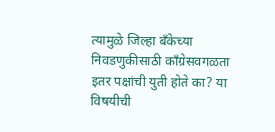त्यामुळे जिल्हा बँकेच्या निवडणुकीसाठी काँग्रेसवगळता इतर पक्षांची युती होते का? या विषयीची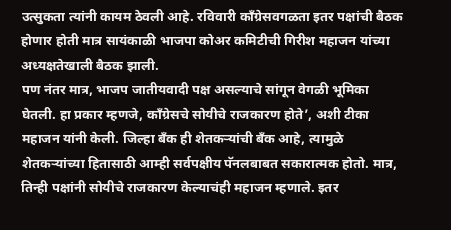उत्सुकता त्यांनी कायम ठेवली आहे. रविवारी काँग्रेसवगळता इतर पक्षांची बैठक होणार होती मात्र सायंकाळी भाजपा कोअर कमिटीची गिरीश महाजन यांच्या अध्यक्षतेखाली बैठक झाली.
पण नंतर मात्र, भाजप जातीयवादी पक्ष असल्याचे सांगून वेगळी भूमिका घेतली. हा प्रकार म्हणजे, काँग्रेसचे सोयीचे राजकारण होते’, अशी टीका महाजन यांनी केली. जिल्हा बँक ही शेतकऱ्यांची बँक आहे, त्यामुळे शेतकऱ्यांच्या हितासाठी आम्ही सर्वपक्षीय पॅनलबाबत सकारात्मक होतो. मात्र, तिन्ही पक्षांनी सोयीचे राजकारण केल्याचंही महाजन म्हणाले. इतर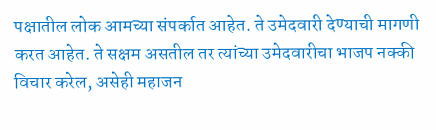पक्षातील लोक आमच्या संपर्कात आहेत. ते उमेदवारी देण्याची मागणी करत आहेत. ते सक्षम असतील तर त्यांच्या उमेदवारीचा भाजप नक्की विचार करेल, असेही महाजन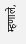म्हणाले,